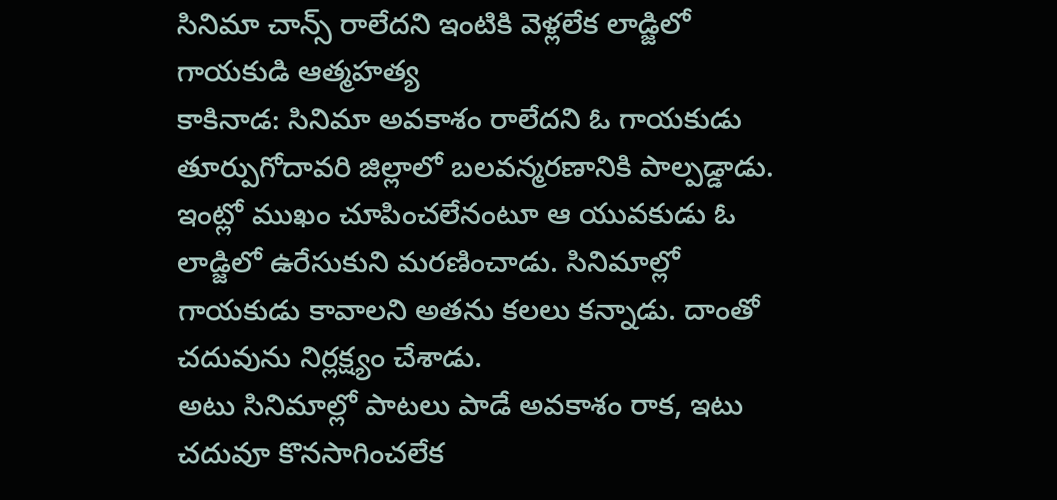సినిమా చాన్స్ రాలేదని ఇంటికి వెళ్లలేక లాడ్జిలో గాయకుడి ఆత్మహత్య
కాకినాడ: సినిమా అవకాశం రాలేదని ఓ గాయకుడు తూర్పుగోదావరి జిల్లాలో బలవన్మరణానికి పాల్పడ్డాడు. ఇంట్లో ముఖం చూపించలేనంటూ ఆ యువకుడు ఓ లాడ్జిలో ఉరేసుకుని మరణించాడు. సినిమాల్లో గాయకుడు కావాలని అతను కలలు కన్నాడు. దాంతో చదువును నిర్లక్ష్యం చేశాడు.
అటు సినిమాల్లో పాటలు పాడే అవకాశం రాక, ఇటు చదువూ కొనసాగించలేక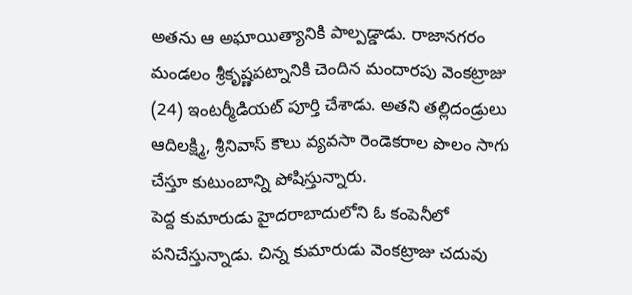అతను ఆ అఘాయిత్యానికి పాల్పడ్డాడు. రాజానగరం మండలం శ్రీకృష్ణపట్నానికి చెందిన మందారపు వెంకట్రాజు (24) ఇంటర్మీడియట్ పూర్తి చేశాడు. అతని తల్లిదండ్రులు ఆదిలక్ష్మి, శ్రీనివాస్ కౌలు వ్యవసా రెండెకరాల పొలం సాగు చేస్తూ కుటుంబాన్ని పోషిస్తున్నారు.
పెద్ద కుమారుడు హైదరాబాదులోని ఓ కంపెనీలో పనిచేస్తున్నాడు. చిన్న కుమారుడు వెంకట్రాజు చదువు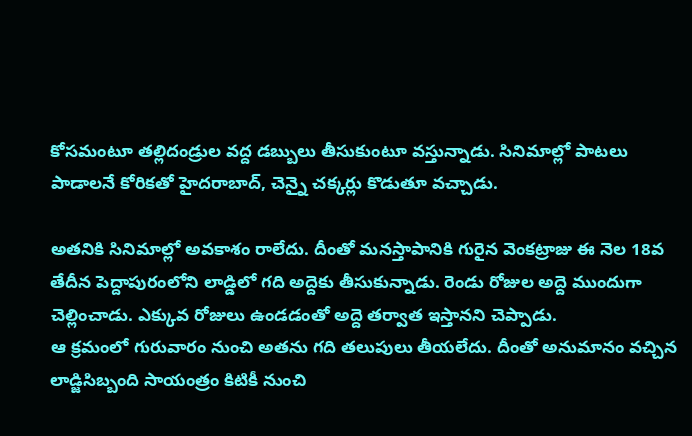కోసమంటూ తల్లిదండ్రుల వద్ద డబ్బులు తీసుకుంటూ వస్తున్నాడు. సినిమాల్లో పాటలు పాడాలనే కోరికతో హైదరాబాద్, చెన్నై చక్కర్లు కొడుతూ వచ్చాడు.

అతనికి సినిమాల్లో అవకాశం రాలేదు. దీంతో మనస్తాపానికి గురైన వెంకట్రాజు ఈ నెల 18వ తేదీన పెద్దాపురంలోని లాడ్డిలో గది అద్దెకు తీసుకున్నాడు. రెండు రోజుల అద్దె ముందుగా చెల్లించాడు. ఎక్కువ రోజులు ఉండడంతో అద్దె తర్వాత ఇస్తానని చెప్పాడు.
ఆ క్రమంలో గురువారం నుంచి అతను గది తలుపులు తీయలేదు. దీంతో అనుమానం వచ్చిన లాడ్జిసిబ్బంది సాయంత్రం కిటికీ నుంచి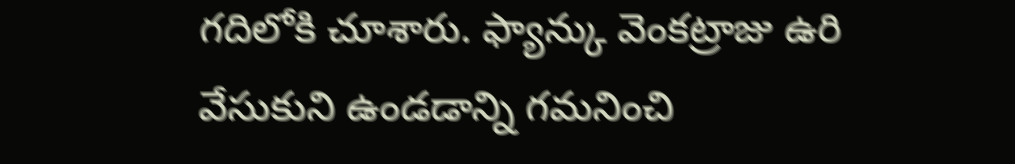గదిలోకి చూశారు. ఫ్యాన్కు వెంకట్రాజు ఉరి వేసుకుని ఉండడాన్ని గమనించి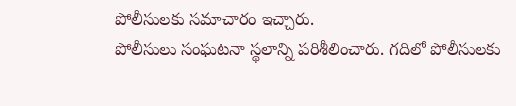పోలీసులకు సమాచారం ఇచ్చారు.
పోలీసులు సంఘటనా స్థలాన్ని పరిశీలించారు. గదిలో పోలీసులకు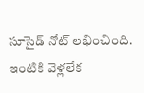సూసైడ్ నోట్ లభించింది. ఇంటికి వెళ్లలేక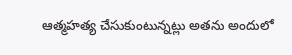ఆత్మహత్య చేసుకుంటున్నట్లు అతను అందులో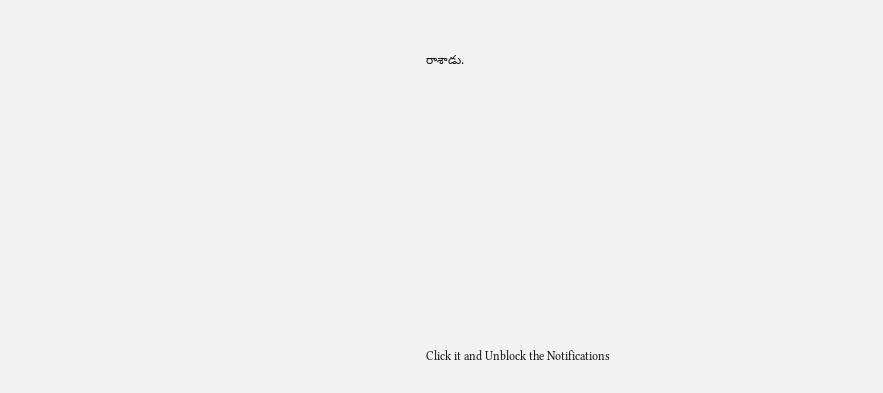రాశాడు.












Click it and Unblock the Notifications